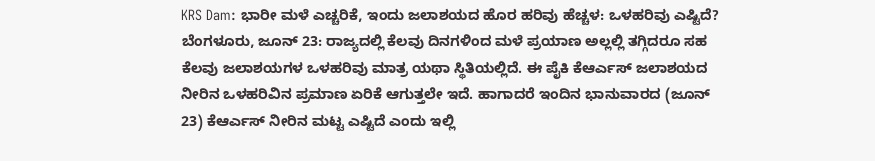KRS Dam: ಭಾರೀ ಮಳೆ ಎಚ್ಚರಿಕೆ, ಇಂದು ಜಲಾಶಯದ ಹೊರ ಹರಿವು ಹೆಚ್ಚಳ: ಒಳಹರಿವು ಎಷ್ಟಿದೆ?
ಬೆಂಗಳೂರು, ಜೂನ್ 23: ರಾಜ್ಯದಲ್ಲಿ ಕೆಲವು ದಿನಗಳಿಂದ ಮಳೆ ಪ್ರಯಾಣ ಅಲ್ಲಲ್ಲಿ ತಗ್ಗಿದರೂ ಸಹ ಕೆಲವು ಜಲಾಶಯಗಳ ಒಳಹರಿವು ಮಾತ್ರ ಯಥಾ ಸ್ಥಿತಿಯಲ್ಲಿದೆ. ಈ ಪೈಕಿ ಕೆಆರ್ಎಸ್ ಜಲಾಶಯದ ನೀರಿನ ಒಳಹರಿವಿನ ಪ್ರಮಾಣ ಏರಿಕೆ ಆಗುತ್ತಲೇ ಇದೆ. ಹಾಗಾದರೆ ಇಂದಿನ ಭಾನುವಾರದ (ಜೂನ್ 23) ಕೆಆರ್ಎಸ್ ನೀರಿನ ಮಟ್ಟ ಎಷ್ಟಿದೆ ಎಂದು ಇಲ್ಲಿ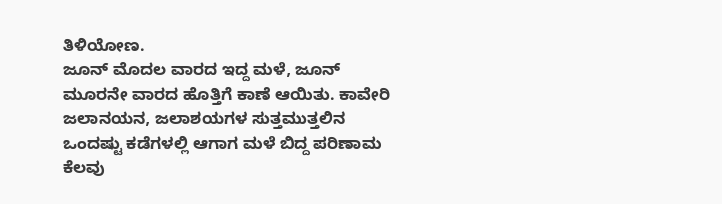ತಿಳಿಯೋಣ.
ಜೂನ್ ಮೊದಲ ವಾರದ ಇದ್ದ ಮಳೆ, ಜೂನ್ ಮೂರನೇ ವಾರದ ಹೊತ್ತಿಗೆ ಕಾಣೆ ಆಯಿತು. ಕಾವೇರಿ ಜಲಾನಯನ, ಜಲಾಶಯಗಳ ಸುತ್ತಮುತ್ತಲಿನ ಒಂದಷ್ಟು ಕಡೆಗಳಲ್ಲಿ ಆಗಾಗ ಮಳೆ ಬಿದ್ದ ಪರಿಣಾಮ ಕೆಲವು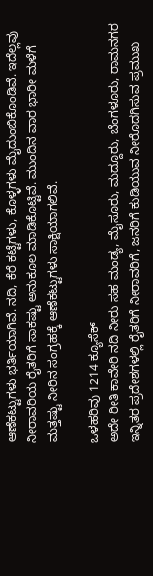ಆಣೆಕಟ್ಟುಗಳು ಭರ್ತಿಯಾಗಿವೆ. ನದಿ, ಕೆರೆ ಕಟ್ಟೆಗಳು, ಕೊಳ್ಳಗಳು ಮೈದುಂಬಿಕೊಂಡಿವೆ. ಇದೆಲ್ಲವು ನೀರಾವರಿಯ ರೈತರಿಗೆ ಸಾಕಷ್ಟು ಅನುಕೂಲ ಮಾಡಿಕೊಟ್ಟಿವೆ. ಮುಂದಿನ ವಾರ ಭಾರೀ ಮಳೆಗೆ ಮತ್ತಷ್ಟು ನೀರಿನ ಸಂಗ್ರಹಕ್ಕೆ ಆಣೆಕಟ್ಟುಗಳು ಸಾಕ್ಷಿಯಾಗಲಿವೆ.

ಒಳಹರಿವು 1214 ಕ್ಯೂಸೆಕ್
ಅದೇ ರೀತಿ ಕಾವೇರಿ ನದಿ ನೀರು ಸಹ ಮಂಡ್ಯ, ಮೈಸೂರು, ಮದ್ದೂರು, ಬೆಂಗಳೂರು, ರಾಮನಗರ ಇನ್ನಿತರ ಪ್ರದೇಶಗಳಲ್ಲಿ ರೈತರಿಗೆ ನೀರಾವರಿಗೆ, ಜನರಿಗೆ ಕುಡಿಯುವ ನೀರೊದಗಿಸುವ ಪ್ರಮುಖ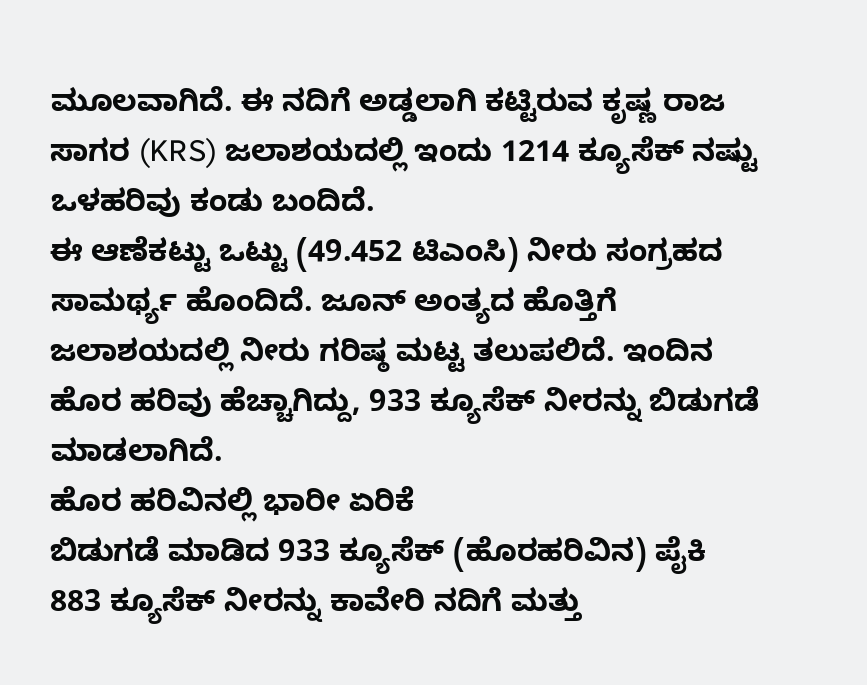ಮೂಲವಾಗಿದೆ. ಈ ನದಿಗೆ ಅಡ್ಡಲಾಗಿ ಕಟ್ಟಿರುವ ಕೃಷ್ಣ ರಾಜ ಸಾಗರ (KRS) ಜಲಾಶಯದಲ್ಲಿ ಇಂದು 1214 ಕ್ಯೂಸೆಕ್ ನಷ್ಟು ಒಳಹರಿವು ಕಂಡು ಬಂದಿದೆ.
ಈ ಆಣೆಕಟ್ಟು ಒಟ್ಟು (49.452 ಟಿಎಂಸಿ) ನೀರು ಸಂಗ್ರಹದ ಸಾಮರ್ಥ್ಯ ಹೊಂದಿದೆ. ಜೂನ್ ಅಂತ್ಯದ ಹೊತ್ತಿಗೆ ಜಲಾಶಯದಲ್ಲಿ ನೀರು ಗರಿಷ್ಠ ಮಟ್ಟ ತಲುಪಲಿದೆ. ಇಂದಿನ ಹೊರ ಹರಿವು ಹೆಚ್ಚಾಗಿದ್ದು, 933 ಕ್ಯೂಸೆಕ್ ನೀರನ್ನು ಬಿಡುಗಡೆ ಮಾಡಲಾಗಿದೆ.
ಹೊರ ಹರಿವಿನಲ್ಲಿ ಭಾರೀ ಏರಿಕೆ
ಬಿಡುಗಡೆ ಮಾಡಿದ 933 ಕ್ಯೂಸೆಕ್ (ಹೊರಹರಿವಿನ) ಪೈಕಿ 883 ಕ್ಯೂಸೆಕ್ ನೀರನ್ನು ಕಾವೇರಿ ನದಿಗೆ ಮತ್ತು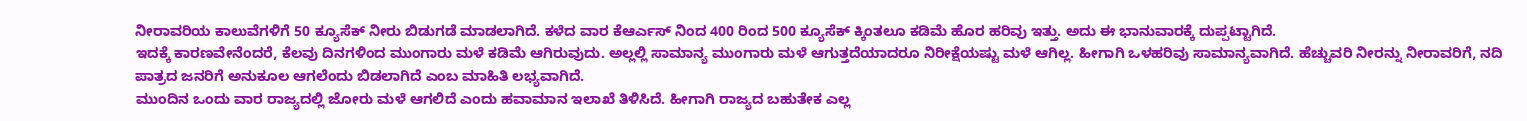ನೀರಾವರಿಯ ಕಾಲುವೆಗಳಿಗೆ 50 ಕ್ಯೂಸೆಕ್ ನೀರು ಬಿಡುಗಡೆ ಮಾಡಲಾಗಿದೆ. ಕಳೆದ ವಾರ ಕೆಆರ್ಎಸ್ ನಿಂದ 400 ರಿಂದ 500 ಕ್ಯೂಸೆಕ್ ಕ್ಕಿಂತಲೂ ಕಡಿಮೆ ಹೊರ ಹರಿವು ಇತ್ತು. ಅದು ಈ ಭಾನುವಾರಕ್ಕೆ ದುಪ್ಪಟ್ಟಾಗಿದೆ.
ಇದಕ್ಕೆ ಕಾರಣವೇನೆಂದರೆ, ಕೆಲವು ದಿನಗಳಿಂದ ಮುಂಗಾರು ಮಳೆ ಕಡಿಮೆ ಆಗಿರುವುದು. ಅಲ್ಲಲ್ಲಿ ಸಾಮಾನ್ಯ ಮುಂಗಾರು ಮಳೆ ಆಗುತ್ತದೆಯಾದರೂ ನಿರೀಕ್ಷೆಯಷ್ಟು ಮಳೆ ಆಗಿಲ್ಲ. ಹೀಗಾಗಿ ಒಳಹರಿವು ಸಾಮಾನ್ಯವಾಗಿದೆ. ಹೆಚ್ಚುವರಿ ನೀರನ್ನು ನೀರಾವರಿಗೆ, ನದಿ ಪಾತ್ರದ ಜನರಿಗೆ ಅನುಕೂಲ ಆಗಲೆಂದು ಬಿಡಲಾಗಿದೆ ಎಂಬ ಮಾಹಿತಿ ಲಭ್ಯವಾಗಿದೆ.
ಮುಂದಿನ ಒಂದು ವಾರ ರಾಜ್ಯದಲ್ಲಿ ಜೋರು ಮಳೆ ಆಗಲಿದೆ ಎಂದು ಹವಾಮಾನ ಇಲಾಖೆ ತಿಳಿಸಿದೆ. ಹೀಗಾಗಿ ರಾಜ್ಯದ ಬಹುತೇಕ ಎಲ್ಲ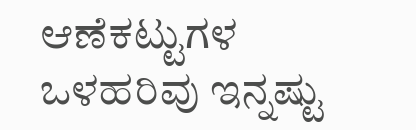ಆಣೆಕಟ್ಟುಗಳ ಒಳಹರಿವು ಇನ್ನಷ್ಟು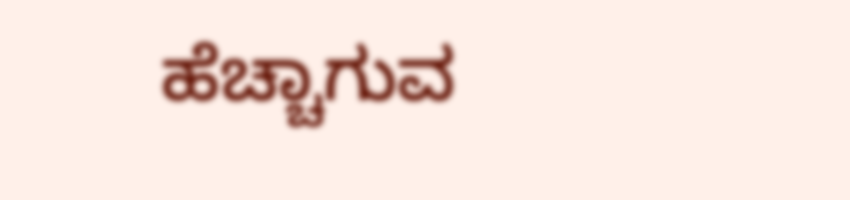ಹೆಚ್ಚಾಗುವ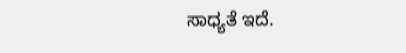ಸಾಧ್ಯತೆ ಇದೆ.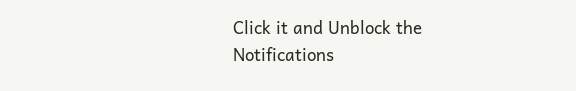Click it and Unblock the Notifications